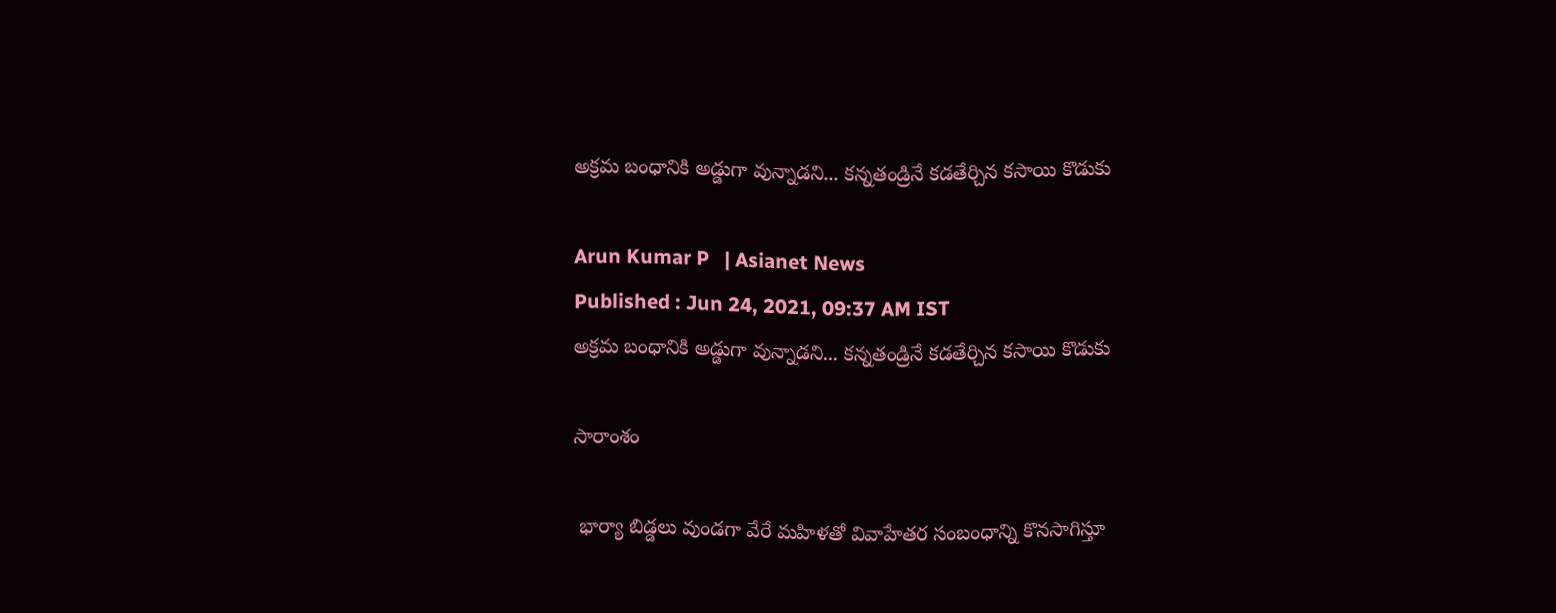అక్రమ బంధానికి అడ్డుగా వున్నాడని... కన్నతండ్రినే కడతేర్చిన కసాయి కొడుకు

Arun Kumar P   | Asianet News
Published : Jun 24, 2021, 09:37 AM IST
అక్రమ బంధానికి అడ్డుగా వున్నాడని... కన్నతండ్రినే కడతేర్చిన కసాయి కొడుకు

సారాంశం

 భార్యా బిడ్డలు వుండగా వేరే మహిళతో వివాహేతర సంబంధాన్ని కొనసాగిస్తూ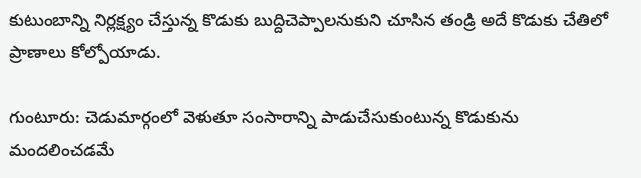కుటుంబాన్ని నిర్లక్ష్యం చేస్తున్న కొడుకు బుద్దిచెప్పాలనుకుని చూసిన తండ్రి అదే కొడుకు చేతిలో ప్రాణాలు కోల్పోయాడు.

గుంటూరు: చెడుమార్గంలో వెళుతూ సంసారాన్ని పాడుచేసుకుంటున్న కొడుకును మందలించడమే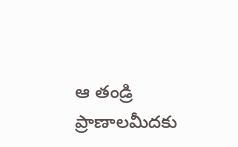ఆ తండ్రి ప్రాణాలమీదకు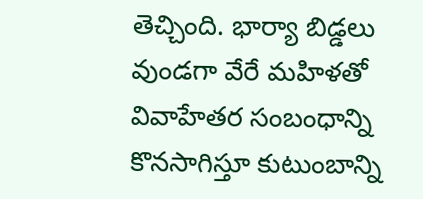తెచ్చింది. భార్యా బిడ్డలు వుండగా వేరే మహిళతో వివాహేతర సంబంధాన్ని కొనసాగిస్తూ కుటుంబాన్ని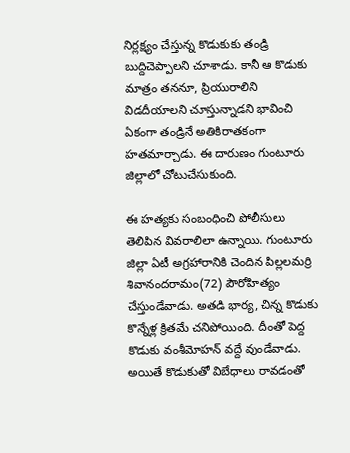నిర్లక్ష్యం చేస్తున్న కొడుకుకు తండ్రి బుద్దిచెప్పాలని చూశాడు. కానీ ఆ కొడుకు మాత్రం తననూ, ప్రియురాలిని విడదీయాలని చూస్తున్నాడని భావించి ఏకంగా తండ్రినే అతికిరాతకంగా హతమార్చాడు. ఈ దారుణం గుంటూరు జిల్లాలో చోటుచేసుకుంది.

ఈ హత్యకు సంబంధించి పోలీసులు తెలిపిన వివరాలిలా ఉన్నాయి. గుంటూరు జిల్లా ఏటీ అగ్రహారానికి చెందిన పిల్లలమర్రి శివానందరామం(72) పౌరోహిత్యం చేస్తుండేవాడు. అతడి భార్య, చిన్న కొడుకు కొన్నేళ్ల క్రితమే చనిపోయింది. దీంతో పెద్ద కొడుకు వంశీమోహన్ వద్దే వుండేవాడు. అయితే కొడుకుతో విబేధాలు రావడంతో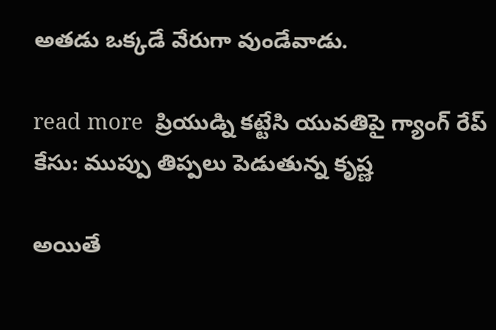అతడు ఒక్కడే వేరుగా వుండేవాడు.

read more  ప్రియుడ్ని కట్టేసి యువతిపై గ్యాంగ్ రేప్ కేసు: ముప్పు తిప్పలు పెడుతున్న కృష్ణ

అయితే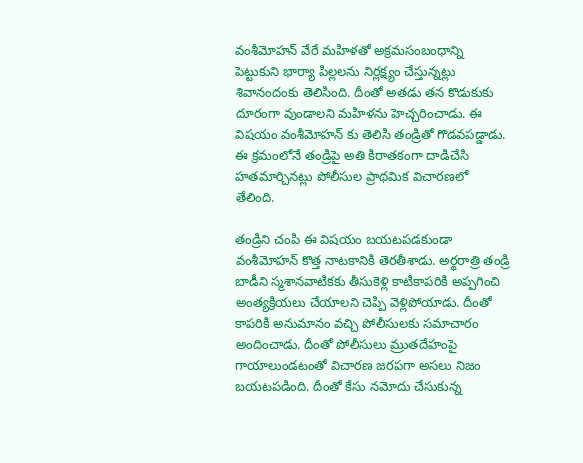వంశీమోహన్ వేరే మహిళతో అక్రమసంబంధాన్ని పెట్టుకుని భార్యా పిల్లలను నిర్లక్ష్యం చేస్తున్నట్లు శివానందంకు తెలిసింది. దీంతో అతడు తన కొడుకుకు దూరంగా వుండాలని మహిళను హెచ్చరించాడు. ఈ విషయం వంశీమోహన్ కు తెలిసి తండ్రితో గొడవపడ్డాడు. ఈ క్రమంలోనే తండ్రిపై అతి కిరాతకంగా దాడిచేసి హతమార్చినట్లు పోలీసుల ప్రాథమిక విచారణలో తేలింది.

తండ్రిని చంపి ఈ విషయం బయటపడకుండా వంశీమోహన్ కొత్త నాటకానికి తెరతీశాడు. అర్థరాత్రి తండ్రి బాడీని స్మశానవాటికకు తీసుకెళ్లి కాటికాపరికి అప్పగించి అంత్యక్రియలు చేయాలని చెప్పి వెళ్లిపోయాడు. దీంతో కాపరికి అనుమానం వచ్చి పోలీసులకు సమాచారం అందించాడు. దీంతో పోలీసులు మ్రుతదేహంపై గాయాలుండటంతో విచారణ జరపగా అసలు నిజం బయటపడింది. దీంతో కేసు నమోదు చేసుకున్న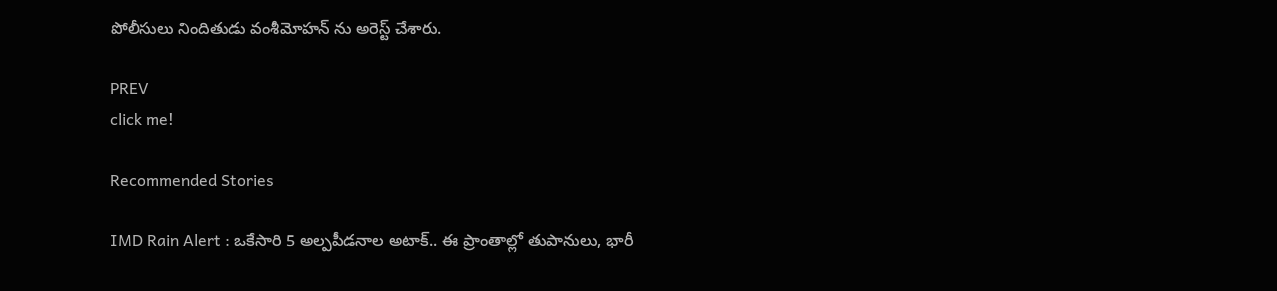పోలీసులు నిందితుడు వంశీమోహన్ ను అరెస్ట్ చేశారు.

PREV
click me!

Recommended Stories

IMD Rain Alert : ఒకేసారి 5 అల్పపీడనాల అటాక్.. ఈ ప్రాంతాల్లో తుపానులు, భారీ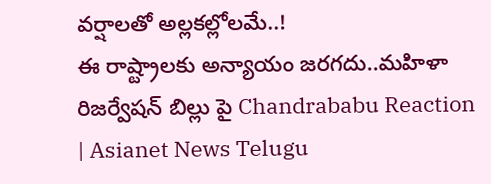వర్షాలతో అల్లకల్లోలమే..!
ఈ రాష్ట్రాలకు అన్యాయం జరగదు..మహిళా రిజర్వేషన్ బిల్లు పై Chandrababu Reaction | Asianet News Telugu